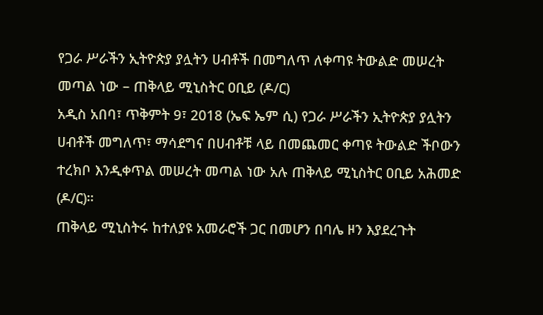የጋራ ሥራችን ኢትዮጵያ ያሏትን ሀብቶች በመግለጥ ለቀጣዩ ትውልድ መሠረት መጣል ነው – ጠቅላይ ሚኒስትር ዐቢይ (ዶ/ር)
አዲስ አበባ፣ ጥቅምት 9፣ 2018 (ኤፍ ኤም ሲ) የጋራ ሥራችን ኢትዮጵያ ያሏትን ሀብቶች መግለጥ፣ ማሳደግና በሀብቶቹ ላይ በመጨመር ቀጣዩ ትውልድ ችቦውን ተረክቦ እንዲቀጥል መሠረት መጣል ነው አሉ ጠቅላይ ሚኒስትር ዐቢይ አሕመድ (ዶ/ር)።
ጠቅላይ ሚኒስትሩ ከተለያዩ አመራሮች ጋር በመሆን በባሌ ዞን እያደረጉት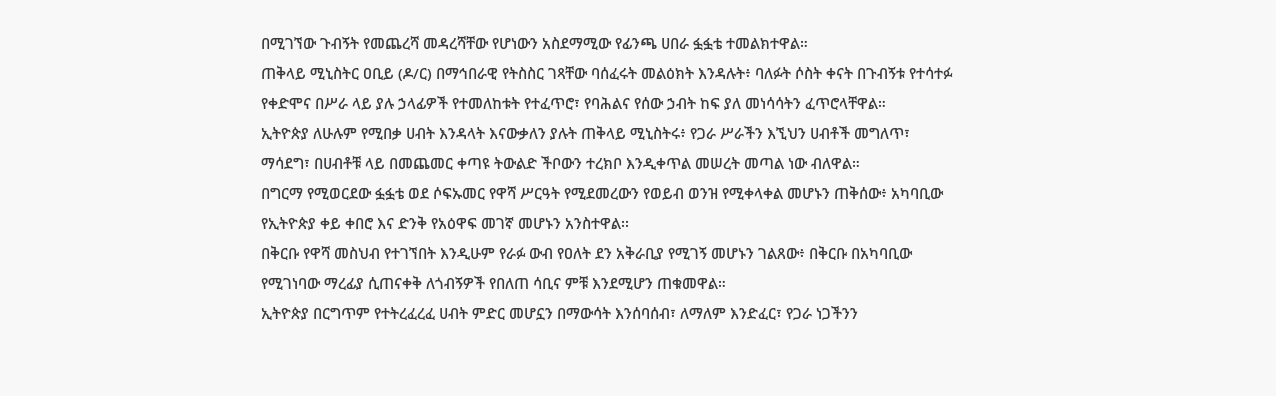በሚገኘው ጉብኝት የመጨረሻ መዳረሻቸው የሆነውን አስደማሚው የፊንጫ ሀበራ ፏፏቴ ተመልክተዋል።
ጠቅላይ ሚኒስትር ዐቢይ (ዶ/ር) በማኅበራዊ የትስስር ገጻቸው ባሰፈሩት መልዕክት እንዳሉት፥ ባለፉት ሶስት ቀናት በጉብኝቱ የተሳተፉ የቀድሞና በሥራ ላይ ያሉ ኃላፊዎች የተመለከቱት የተፈጥሮ፣ የባሕልና የሰው ኃብት ከፍ ያለ መነሳሳትን ፈጥሮላቸዋል።
ኢትዮጵያ ለሁሉም የሚበቃ ሀብት እንዳላት እናውቃለን ያሉት ጠቅላይ ሚኒስትሩ፥ የጋራ ሥራችን እኚህን ሀብቶች መግለጥ፣ ማሳደግ፣ በሀብቶቹ ላይ በመጨመር ቀጣዩ ትውልድ ችቦውን ተረክቦ እንዲቀጥል መሠረት መጣል ነው ብለዋል።
በግርማ የሚወርደው ፏፏቴ ወደ ሶፍኡመር የዋሻ ሥርዓት የሚደመረውን የወይብ ወንዝ የሚቀላቀል መሆኑን ጠቅሰው፥ አካባቢው የኢትዮጵያ ቀይ ቀበሮ እና ድንቅ የአዕዋፍ መገኛ መሆኑን አንስተዋል፡፡
በቅርቡ የዋሻ መስህብ የተገኘበት እንዲሁም የራፉ ውብ የዐለት ደን አቅራቢያ የሚገኝ መሆኑን ገልጸው፥ በቅርቡ በአካባቢው የሚገነባው ማረፊያ ሲጠናቀቅ ለጎብኝዎች የበለጠ ሳቢና ምቹ እንደሚሆን ጠቁመዋል።
ኢትዮጵያ በርግጥም የተትረፈረፈ ሀብት ምድር መሆኗን በማውሳት እንሰባሰብ፣ ለማለም እንድፈር፣ የጋራ ነጋችንን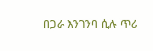በጋራ እንገንባ ሲሉ ጥሪ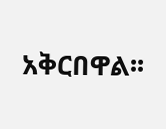አቅርበዋል፡፡